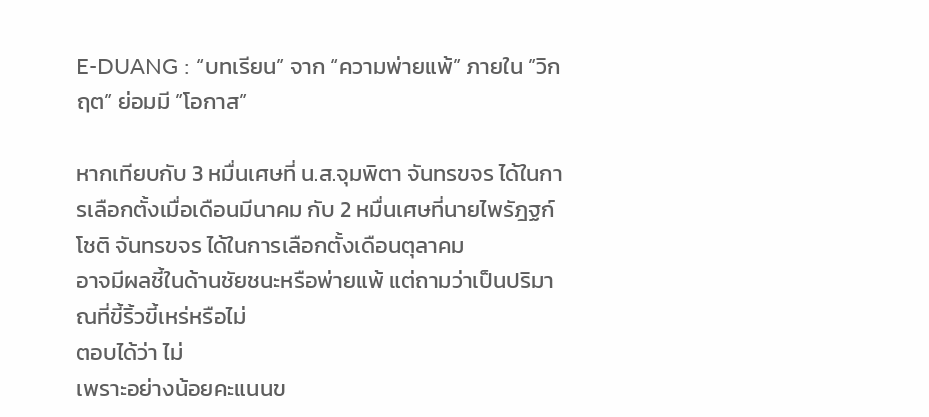E-DUANG : “บทเรียน” จาก “ความพ่ายแพ้” ภายใน ”วิกฤต” ย่อมมี ”โอกาส”

หากเทียบกับ 3 หมื่นเศษที่ น.ส.จุมพิตา จันทรขจร ได้ในการเลือกตั้งเมื่อเดือนมีนาคม กับ 2 หมื่นเศษที่นายไพรัฎฐก์โชติ จันทรขจร ได้ในการเลือกตั้งเดือนตุลาคม
อาจมีผลชี้ในด้านชัยชนะหรือพ่ายแพ้ แต่ถามว่าเป็นปริมาณที่ขี้ริ้วขี้เหร่หรือไม่
ตอบได้ว่า ไม่
เพราะอย่างน้อยคะแนนข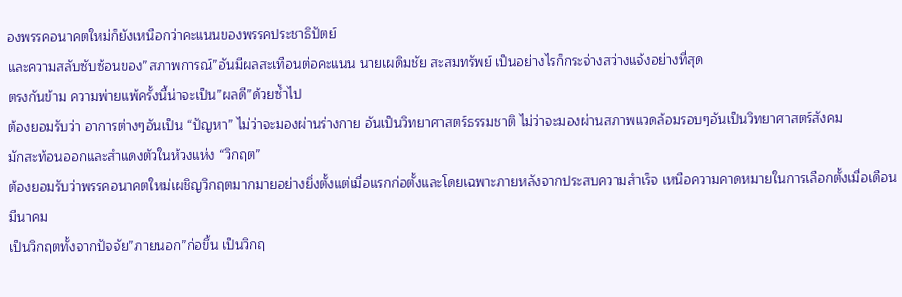องพรรคอนาคตใหม่ก็ยังเหนือกว่าคะแนนของพรรคประชาธิปัตย์
และความสลับซับซ้อนของ”สภาพการณ์”อันมีผลสะเทือนต่อคะแนน นายเผดิมชัย สะสมทรัพย์ เป็นอย่างไรก็กระจ่างสว่างแจ้งอย่างที่สุด
ตรงกันข้าม ความพ่ายแพ้ครั้งนี้น่าจะเป็น”ผลดี”ด้วยซ้ำไป
ต้องยอมรับว่า อาการต่างๆอันเป็น “ปัญหา” ไม่ว่าจะมองผ่านร่างกาย อันเป็นวิทยาศาสตร์ธรรมชาติ ไม่ว่าจะมองผ่านสภาพแวดล้อมรอบๆอันเป็นวิทยาศาสตร์สังคม
มักสะท้อนออกและสำแดงตัวในห้วงแห่ง “วิกฤต”
ต้องยอมรับว่าพรรคอนาคตใหม่เผชิญวิกฤตมากมายอย่างยิ่งตั้งแต่เมื่อแรกก่อตั้งและโดยเฉพาะภายหลังจากประสบความสำเร็จ เหนือความคาดหมายในการเลือกตั้งเมื่อเดือนมีนาคม
เป็นวิกฤตทั้งจากปัจจัย”ภายนอก”ก่อขึ้น เป็นวิกฤ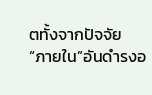ตทั้งจากปัจจัย “ภายใน”อันดำรงอ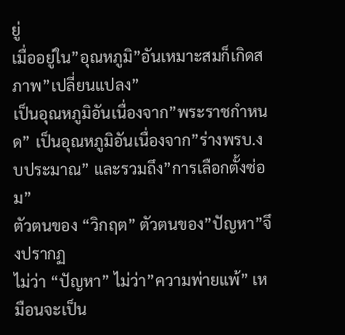ยู่
เมื่ออยู่ใน”อุณหภูมิ”อันเหมาะสมก็เกิดสภาพ”เปลี่ยนแปลง”
เป็นอุณหภูมิอันเนื่องจาก”พระราชกำหนด” เป็นอุณหภูมิอันเนื่องจาก”ร่างพรบ.งบประมาณ” และรวมถึง”การเลือกตั้งซ่อม”
ตัวตนของ “วิกฤต” ตัวตนของ”ปัญหา”จึงปรากฏ
ไม่ว่า “ปัญหา” ไม่ว่า”ความพ่ายแพ้” เหมือนจะเป็น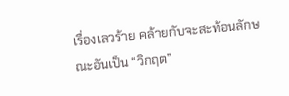เรื่องเลวร้าย คล้ายกับจะสะท้อนลักษณะอันเป็น “วิกฤต”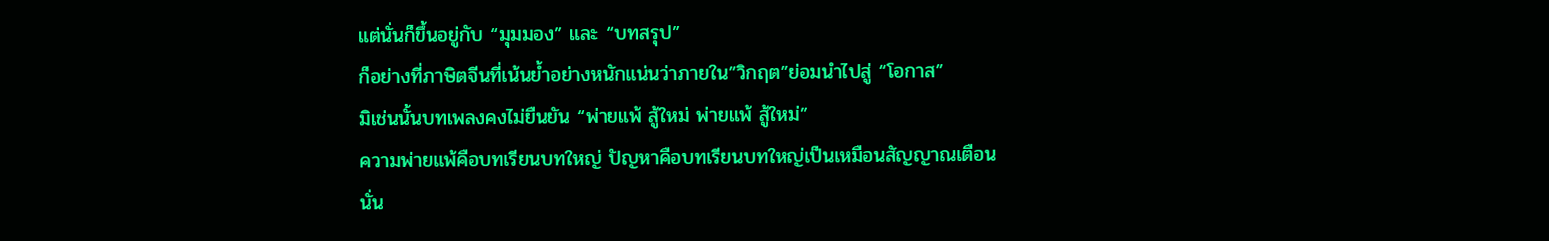แต่นั่นก็ขึ้นอยู่กับ “มุมมอง” และ “บทสรุป”
ก็อย่างที่ภาษิตจีนที่เน้นย้ำอย่างหนักแน่นว่าภายใน”วิกฤต”ย่อมนำไปสู่ “โอกาส”
มิเช่นนั้นบทเพลงคงไม่ยืนยัน “พ่ายแพ้ สู้ใหม่ พ่ายแพ้ สู้ใหม่”
ความพ่ายแพ้คือบทเรียนบทใหญ่ ปัญหาคือบทเรียนบทใหญ่เป็นเหมือนสัญญาณเตือน
นั่น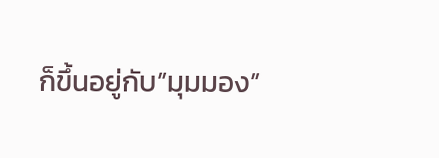ก็ขึ้นอยู่กับ”มุมมอง”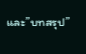และ”บทสรุป”